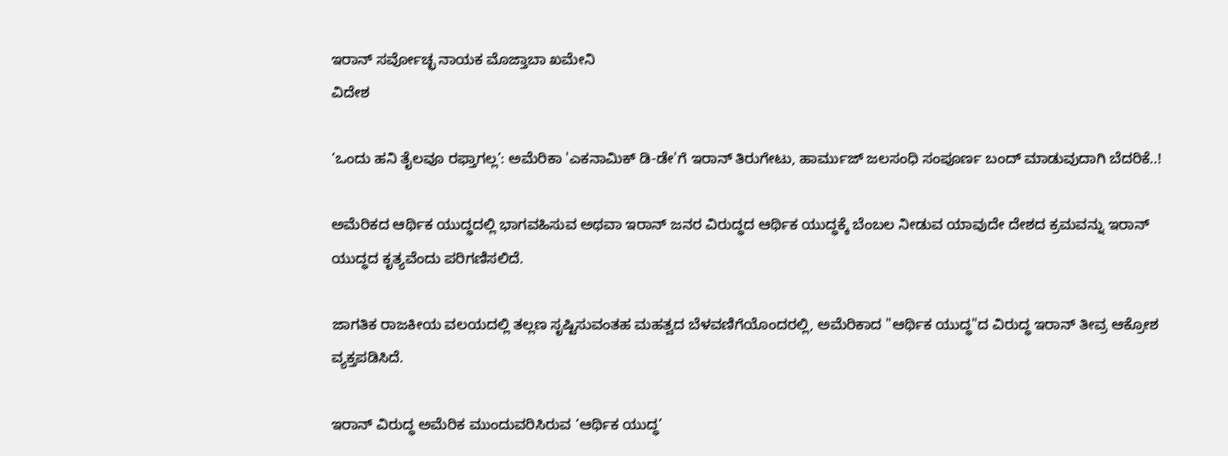ಇರಾನ್ ಸರ್ವೋಚ್ಛ ನಾಯಕ ಮೊಜ್ತಾಬಾ ಖಮೇನಿ
ವಿದೇಶ

‘ಒಂದು ಹನಿ ತೈಲವೂ ರಫ್ತಾಗಲ್ಲ’: ಅಮೆರಿಕಾ 'ಎಕನಾಮಿಕ್ ಡಿ-ಡೇ'ಗೆ ಇರಾನ್ ತಿರುಗೇಟು, ಹಾರ್ಮುಜ್ ಜಲಸಂಧಿ ಸಂಪೂರ್ಣ ಬಂದ್ ಮಾಡುವುದಾಗಿ ಬೆದರಿಕೆ..!

ಅಮೆರಿಕದ ಆರ್ಥಿಕ ಯುದ್ಧದಲ್ಲಿ ಭಾಗವಹಿಸುವ ಅಥವಾ ಇರಾನ್ ಜನರ ವಿರುದ್ಧದ ಆರ್ಥಿಕ ಯುದ್ಧಕ್ಕೆ ಬೆಂಬಲ ನೀಡುವ ಯಾವುದೇ ದೇಶದ ಕ್ರಮವನ್ನು ಇರಾನ್ ಯುದ್ಧದ ಕೃತ್ಯವೆಂದು ಪರಿಗಣಿಸಲಿದೆ.

ಜಾಗತಿಕ ರಾಜಕೀಯ ವಲಯದಲ್ಲಿ ತಲ್ಲಣ ಸೃಷ್ಟಿಸುವಂತಹ ಮಹತ್ವದ ಬೆಳವಣಿಗೆಯೊಂದರಲ್ಲಿ, ಅಮೆರಿಕಾದ "ಆರ್ಥಿಕ ಯುದ್ಧ"ದ ವಿರುದ್ಧ ಇರಾನ್ ತೀವ್ರ ಆಕ್ರೋಶ ವ್ಯಕ್ತಪಡಿಸಿದೆ.

ಇರಾನ್ ವಿರುದ್ಧ ಅಮೆರಿಕ ಮುಂದುವರಿಸಿರುವ ‘ಆರ್ಥಿಕ ಯುದ್ಧ’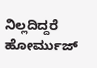ನಿಲ್ಲದಿದ್ದರೆ ಹೋರ್ಮುಜ್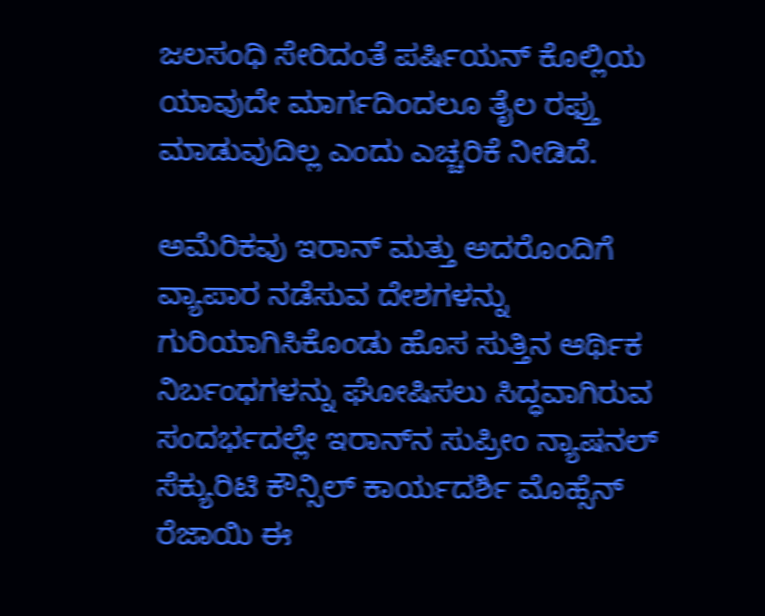ಜಲಸಂಧಿ ಸೇರಿದಂತೆ ಪರ್ಷಿಯನ್ ಕೊಲ್ಲಿಯ ಯಾವುದೇ ಮಾರ್ಗದಿಂದಲೂ ತೈಲ ರಫ್ತು ಮಾಡುವುದಿಲ್ಲ ಎಂದು ಎಚ್ಚರಿಕೆ ನೀಡಿದೆ.

ಅಮೆರಿಕವು ಇರಾನ್ ಮತ್ತು ಅದರೊಂದಿಗೆ ವ್ಯಾಪಾರ ನಡೆಸುವ ದೇಶಗಳನ್ನು ಗುರಿಯಾಗಿಸಿಕೊಂಡು ಹೊಸ ಸುತ್ತಿನ ಆರ್ಥಿಕ ನಿರ್ಬಂಧಗಳನ್ನು ಘೋಷಿಸಲು ಸಿದ್ಧವಾಗಿರುವ ಸಂದರ್ಭದಲ್ಲೇ ಇರಾನ್‌ನ ಸುಪ್ರೀಂ ನ್ಯಾಷನಲ್ ಸೆಕ್ಯುರಿಟಿ ಕೌನ್ಸಿಲ್ ಕಾರ್ಯದರ್ಶಿ ಮೊಹ್ಸೆನ್ ರೆಜಾಯಿ ಈ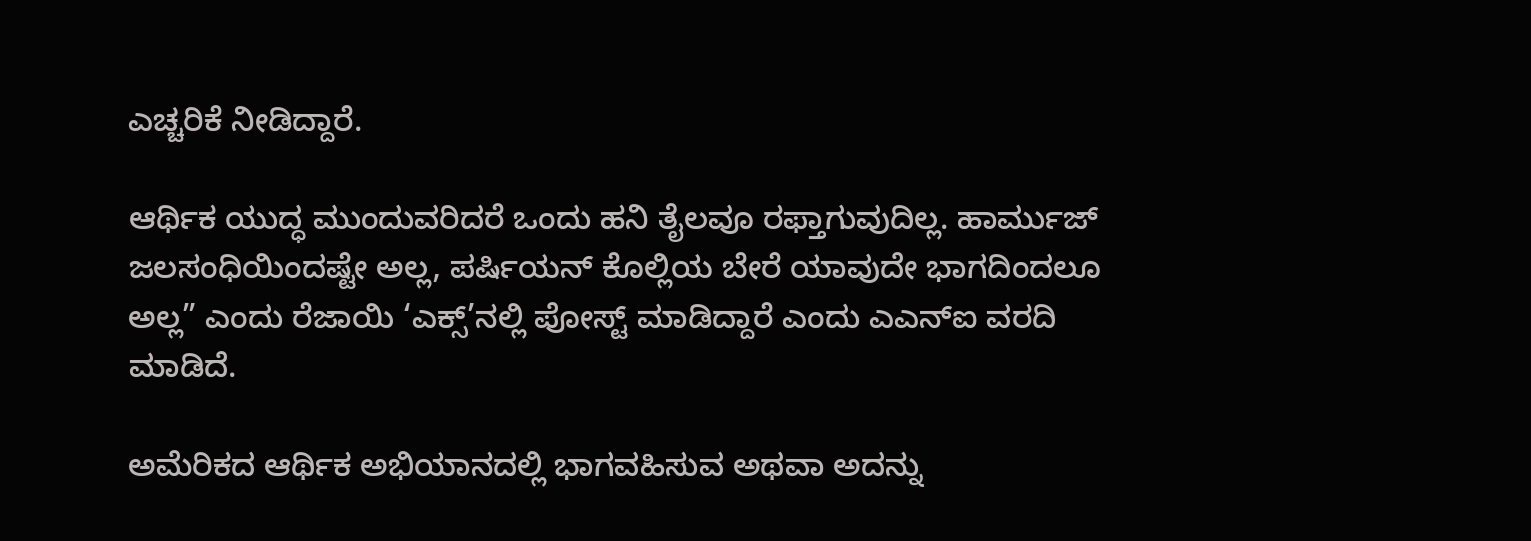ಎಚ್ಚರಿಕೆ ನೀಡಿದ್ದಾರೆ.

ಆರ್ಥಿಕ ಯುದ್ಧ ಮುಂದುವರಿದರೆ ಒಂದು ಹನಿ ತೈಲವೂ ರಫ್ತಾಗುವುದಿಲ್ಲ. ಹಾರ್ಮುಜ್ ಜಲಸಂಧಿಯಿಂದಷ್ಟೇ ಅಲ್ಲ, ಪರ್ಷಿಯನ್ ಕೊಲ್ಲಿಯ ಬೇರೆ ಯಾವುದೇ ಭಾಗದಿಂದಲೂ ಅಲ್ಲ” ಎಂದು ರೆಜಾಯಿ ‘ಎಕ್ಸ್‌’ನಲ್ಲಿ ಪೋಸ್ಟ್ ಮಾಡಿದ್ದಾರೆ ಎಂದು ಎಎನ್‌ಐ ವರದಿ ಮಾಡಿದೆ.

ಅಮೆರಿಕದ ಆರ್ಥಿಕ ಅಭಿಯಾನದಲ್ಲಿ ಭಾಗವಹಿಸುವ ಅಥವಾ ಅದನ್ನು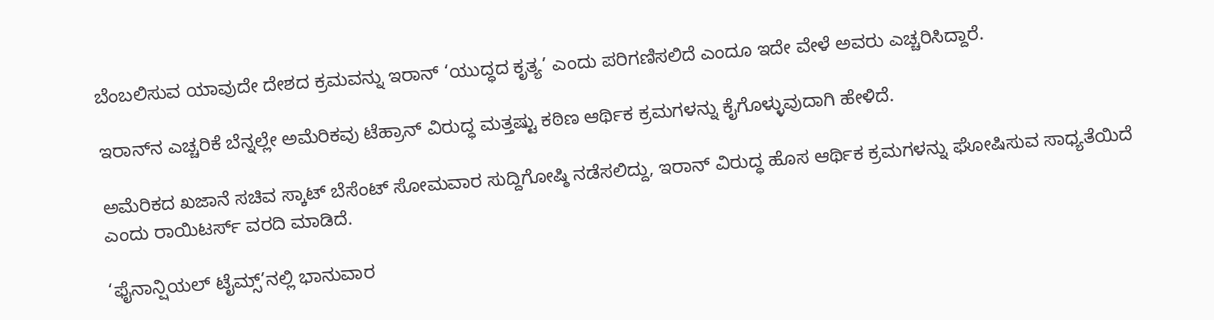ಬೆಂಬಲಿಸುವ ಯಾವುದೇ ದೇಶದ ಕ್ರಮವನ್ನು ಇರಾನ್ ‘ಯುದ್ಧದ ಕೃತ್ಯ’ ಎಂದು ಪರಿಗಣಿಸಲಿದೆ ಎಂದೂ ಇದೇ ವೇಳೆ ಅವರು ಎಚ್ಚರಿಸಿದ್ದಾರೆ.

ಇರಾನ್‌ನ ಎಚ್ಚರಿಕೆ ಬೆನ್ನಲ್ಲೇ ಅಮೆರಿಕವು ಟೆಹ್ರಾನ್ ವಿರುದ್ಧ ಮತ್ತಷ್ಟು ಕಠಿಣ ಆರ್ಥಿಕ ಕ್ರಮಗಳನ್ನು ಕೈಗೊಳ್ಳುವುದಾಗಿ ಹೇಳಿದೆ.

ಅಮೆರಿಕದ ಖಜಾನೆ ಸಚಿವ ಸ್ಕಾಟ್ ಬೆಸೆಂಟ್ ಸೋಮವಾರ ಸುದ್ದಿಗೋಷ್ಠಿ ನಡೆಸಲಿದ್ದು, ಇರಾನ್ ವಿರುದ್ಧ ಹೊಸ ಆರ್ಥಿಕ ಕ್ರಮಗಳನ್ನು ಘೋಷಿಸುವ ಸಾಧ್ಯತೆಯಿದೆ ಎಂದು ರಾಯಿಟರ್ಸ್ ವರದಿ ಮಾಡಿದೆ.

‘ಫೈನಾನ್ಷಿಯಲ್ ಟೈಮ್ಸ್’ನಲ್ಲಿ ಭಾನುವಾರ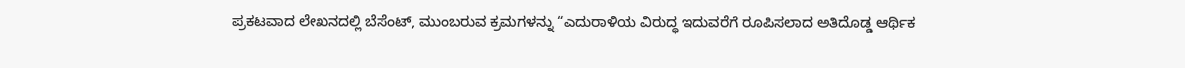ಪ್ರಕಟವಾದ ಲೇಖನದಲ್ಲಿ ಬೆಸೆಂಟ್, ಮುಂಬರುವ ಕ್ರಮಗಳನ್ನು “ಎದುರಾಳಿಯ ವಿರುದ್ಧ ಇದುವರೆಗೆ ರೂಪಿಸಲಾದ ಅತಿದೊಡ್ಡ ಆರ್ಥಿಕ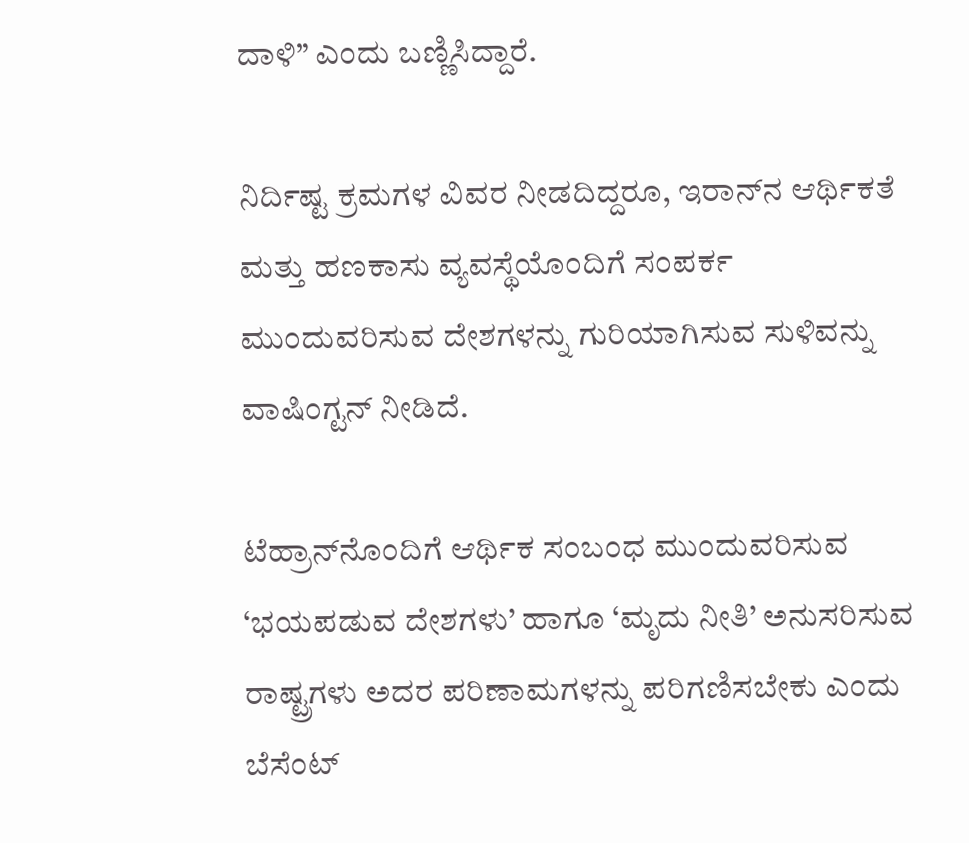ದಾಳಿ” ಎಂದು ಬಣ್ಣಿಸಿದ್ದಾರೆ.

ನಿರ್ದಿಷ್ಟ ಕ್ರಮಗಳ ವಿವರ ನೀಡದಿದ್ದರೂ, ಇರಾನ್‌ನ ಆರ್ಥಿಕತೆ ಮತ್ತು ಹಣಕಾಸು ವ್ಯವಸ್ಥೆಯೊಂದಿಗೆ ಸಂಪರ್ಕ ಮುಂದುವರಿಸುವ ದೇಶಗಳನ್ನು ಗುರಿಯಾಗಿಸುವ ಸುಳಿವನ್ನು ವಾಷಿಂಗ್ಟನ್ ನೀಡಿದೆ.

ಟೆಹ್ರಾನ್‌ನೊಂದಿಗೆ ಆರ್ಥಿಕ ಸಂಬಂಧ ಮುಂದುವರಿಸುವ ‘ಭಯಪಡುವ ದೇಶಗಳು’ ಹಾಗೂ ‘ಮೃದು ನೀತಿ’ ಅನುಸರಿಸುವ ರಾಷ್ಟ್ರಗಳು ಅದರ ಪರಿಣಾಮಗಳನ್ನು ಪರಿಗಣಿಸಬೇಕು ಎಂದು ಬೆಸೆಂಟ್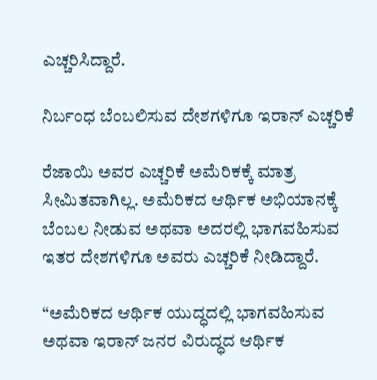ಎಚ್ಚರಿಸಿದ್ದಾರೆ.

ನಿರ್ಬಂಧ ಬೆಂಬಲಿಸುವ ದೇಶಗಳಿಗೂ ಇರಾನ್ ಎಚ್ಚರಿಕೆ

ರೆಜಾಯಿ ಅವರ ಎಚ್ಚರಿಕೆ ಅಮೆರಿಕಕ್ಕೆ ಮಾತ್ರ ಸೀಮಿತವಾಗಿಲ್ಲ. ಅಮೆರಿಕದ ಆರ್ಥಿಕ ಅಭಿಯಾನಕ್ಕೆ ಬೆಂಬಲ ನೀಡುವ ಅಥವಾ ಅದರಲ್ಲಿ ಭಾಗವಹಿಸುವ ಇತರ ದೇಶಗಳಿಗೂ ಅವರು ಎಚ್ಚರಿಕೆ ನೀಡಿದ್ದಾರೆ.

“ಅಮೆರಿಕದ ಆರ್ಥಿಕ ಯುದ್ಧದಲ್ಲಿ ಭಾಗವಹಿಸುವ ಅಥವಾ ಇರಾನ್ ಜನರ ವಿರುದ್ಧದ ಆರ್ಥಿಕ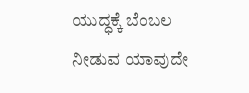ಯುದ್ಧಕ್ಕೆ ಬೆಂಬಲ ನೀಡುವ ಯಾವುದೇ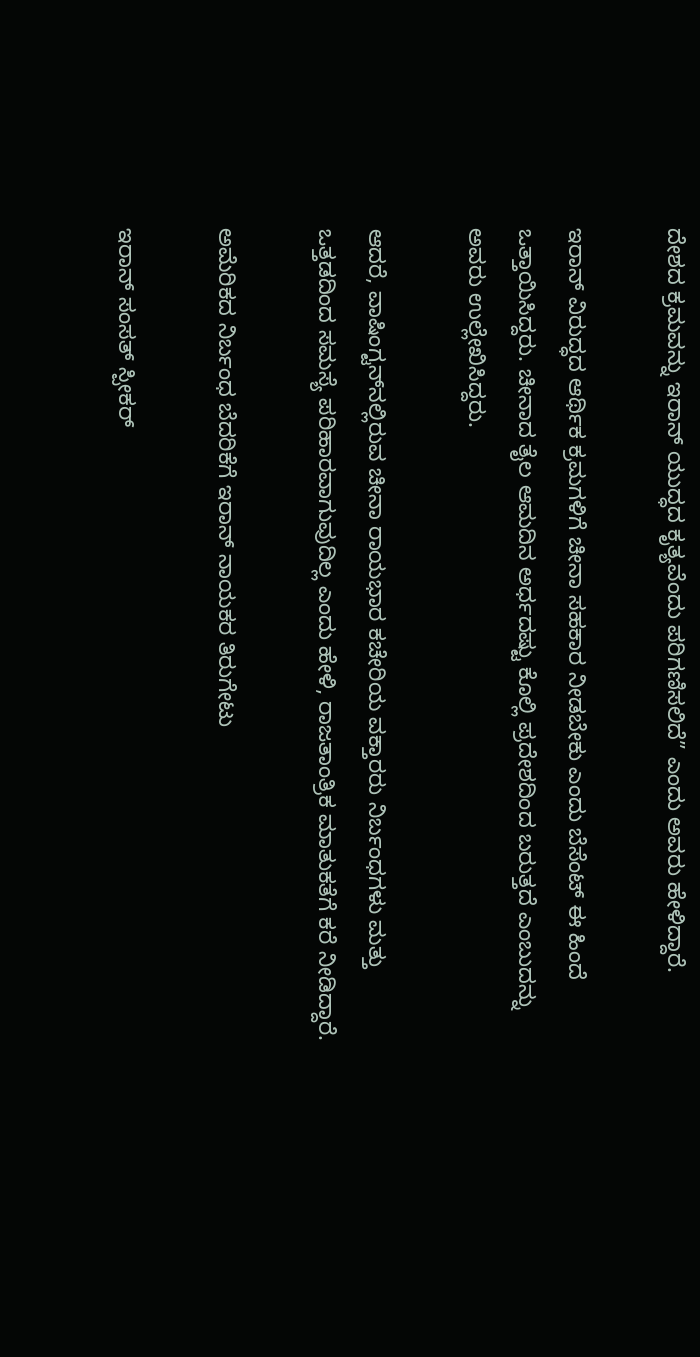ದೇಶದ ಕ್ರಮವನ್ನು ಇರಾನ್ ಯುದ್ಧದ ಕೃತ್ಯವೆಂದು ಪರಿಗಣಿಸಲಿದೆ” ಎಂದು ಅವರು ಹೇಳಿದ್ದಾರೆ.

ಇರಾನ್ ವಿರುದ್ಧದ ಆರ್ಥಿಕ ಕ್ರಮಗಳಿಗೆ ಚೀನಾ ಸಹಕಾರ ನೀಡಬೇಕು ಎಂದು ಬೆಸೆಂಟ್ ಈ ಹಿಂದೆ ಒತ್ತಾಯಿಸಿದ್ದರು. ಚೀನಾದ ತೈಲ ಆಮದಿನ ಅರ್ಧದಷ್ಟು ಕೊಲ್ಲಿ ಪ್ರದೇಶದಿಂದ ಬರುತ್ತದೆ ಎಂಬುದನ್ನು ಅವರು ಉಲ್ಲೇಖಿಸಿದ್ದರು.

ಆದರೆ, ವಾಷಿಂಗ್ಟನ್‌ನಲ್ಲಿರುವ ಚೀನಾ ರಾಯಭಾರ ಕಚೇರಿಯ ವಕ್ತಾರರು ನಿರ್ಬಂಧಗಳು ಮತ್ತು ಒತ್ತಡದಿಂದ ಸಮಸ್ಯೆ ಪರಿಹಾರವಾಗುವುದಿಲ್ಲ ಎಂದು ಹೇಳಿ, ರಾಜತಾಂತ್ರಿಕ ಮಾತುಕತೆಗೆ ಕರೆ ನೀಡಿದ್ದಾರೆ.

ಅಮೆರಿಕದ ನಿರ್ಬಂಧ ಬೆದರಿಕೆಗೆ ಇರಾನ್ ನಾಯಕರ ತಿರುಗೇಟು

ಇರಾನ್ ಸಂಸತ್ ಸ್ಪೀಕರ್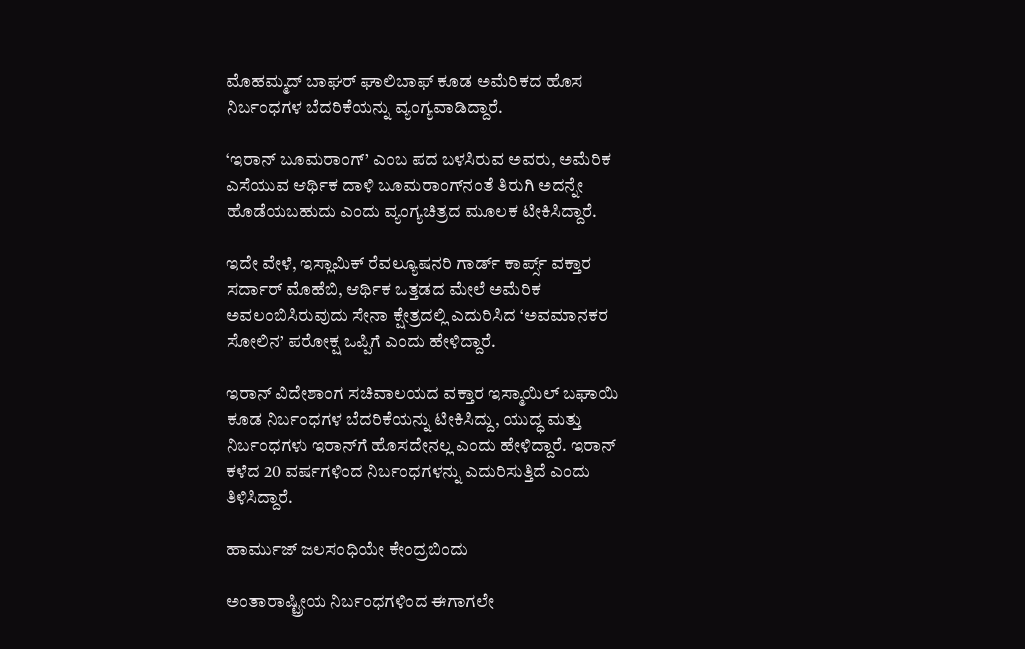ಮೊಹಮ್ಮದ್ ಬಾಘರ್ ಘಾಲಿಬಾಫ್ ಕೂಡ ಅಮೆರಿಕದ ಹೊಸ ನಿರ್ಬಂಧಗಳ ಬೆದರಿಕೆಯನ್ನು ವ್ಯಂಗ್ಯವಾಡಿದ್ದಾರೆ.

‘ಇರಾನ್ ಬೂಮರಾಂಗ್’ ಎಂಬ ಪದ ಬಳಸಿರುವ ಅವರು, ಅಮೆರಿಕ ಎಸೆಯುವ ಆರ್ಥಿಕ ದಾಳಿ ಬೂಮರಾಂಗ್‌ನಂತೆ ತಿರುಗಿ ಅದನ್ನೇ ಹೊಡೆಯಬಹುದು ಎಂದು ವ್ಯಂಗ್ಯಚಿತ್ರದ ಮೂಲಕ ಟೀಕಿಸಿದ್ದಾರೆ.

ಇದೇ ವೇಳೆ, ಇಸ್ಲಾಮಿಕ್ ರೆವಲ್ಯೂಷನರಿ ಗಾರ್ಡ್ ಕಾರ್ಪ್ಸ್ ವಕ್ತಾರ ಸರ್ದಾರ್ ಮೊಹೆಬಿ, ಆರ್ಥಿಕ ಒತ್ತಡದ ಮೇಲೆ ಅಮೆರಿಕ ಅವಲಂಬಿಸಿರುವುದು ಸೇನಾ ಕ್ಷೇತ್ರದಲ್ಲಿ ಎದುರಿಸಿದ ‘ಅವಮಾನಕರ ಸೋಲಿನ’ ಪರೋಕ್ಷ ಒಪ್ಪಿಗೆ ಎಂದು ಹೇಳಿದ್ದಾರೆ.

ಇರಾನ್ ವಿದೇಶಾಂಗ ಸಚಿವಾಲಯದ ವಕ್ತಾರ ಇಸ್ಮಾಯಿಲ್ ಬಘಾಯಿ ಕೂಡ ನಿರ್ಬಂಧಗಳ ಬೆದರಿಕೆಯನ್ನು ಟೀಕಿಸಿದ್ದು, ಯುದ್ಧ ಮತ್ತು ನಿರ್ಬಂಧಗಳು ಇರಾನ್‌ಗೆ ಹೊಸದೇನಲ್ಲ ಎಂದು ಹೇಳಿದ್ದಾರೆ. ಇರಾನ್ ಕಳೆದ 20 ವರ್ಷಗಳಿಂದ ನಿರ್ಬಂಧಗಳನ್ನು ಎದುರಿಸುತ್ತಿದೆ ಎಂದು ತಿಳಿಸಿದ್ದಾರೆ.

ಹಾರ್ಮುಜ್ ಜಲಸಂಧಿಯೇ ಕೇಂದ್ರಬಿಂದು

ಅಂತಾರಾಷ್ಟ್ರೀಯ ನಿರ್ಬಂಧಗಳಿಂದ ಈಗಾಗಲೇ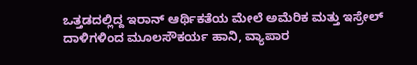ಒತ್ತಡದಲ್ಲಿದ್ದ ಇರಾನ್ ಆರ್ಥಿಕತೆಯ ಮೇಲೆ ಅಮೆರಿಕ ಮತ್ತು ಇಸ್ರೇಲ್ ದಾಳಿಗಳಿಂದ ಮೂಲಸೌಕರ್ಯ ಹಾನಿ, ವ್ಯಾಪಾರ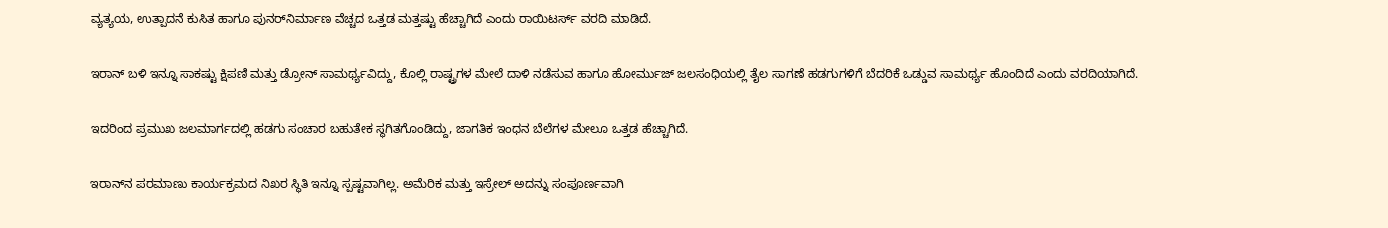ವ್ಯತ್ಯಯ, ಉತ್ಪಾದನೆ ಕುಸಿತ ಹಾಗೂ ಪುನರ್‌ನಿರ್ಮಾಣ ವೆಚ್ಚದ ಒತ್ತಡ ಮತ್ತಷ್ಟು ಹೆಚ್ಚಾಗಿದೆ ಎಂದು ರಾಯಿಟರ್ಸ್ ವರದಿ ಮಾಡಿದೆ.

ಇರಾನ್ ಬಳಿ ಇನ್ನೂ ಸಾಕಷ್ಟು ಕ್ಷಿಪಣಿ ಮತ್ತು ಡ್ರೋನ್ ಸಾಮರ್ಥ್ಯವಿದ್ದು, ಕೊಲ್ಲಿ ರಾಷ್ಟ್ರಗಳ ಮೇಲೆ ದಾಳಿ ನಡೆಸುವ ಹಾಗೂ ಹೋರ್ಮುಜ್ ಜಲಸಂಧಿಯಲ್ಲಿ ತೈಲ ಸಾಗಣೆ ಹಡಗುಗಳಿಗೆ ಬೆದರಿಕೆ ಒಡ್ಡುವ ಸಾಮರ್ಥ್ಯ ಹೊಂದಿದೆ ಎಂದು ವರದಿಯಾಗಿದೆ.

ಇದರಿಂದ ಪ್ರಮುಖ ಜಲಮಾರ್ಗದಲ್ಲಿ ಹಡಗು ಸಂಚಾರ ಬಹುತೇಕ ಸ್ಥಗಿತಗೊಂಡಿದ್ದು, ಜಾಗತಿಕ ಇಂಧನ ಬೆಲೆಗಳ ಮೇಲೂ ಒತ್ತಡ ಹೆಚ್ಚಾಗಿದೆ.

ಇರಾನ್‌ನ ಪರಮಾಣು ಕಾರ್ಯಕ್ರಮದ ನಿಖರ ಸ್ಥಿತಿ ಇನ್ನೂ ಸ್ಪಷ್ಟವಾಗಿಲ್ಲ. ಅಮೆರಿಕ ಮತ್ತು ಇಸ್ರೇಲ್ ಅದನ್ನು ಸಂಪೂರ್ಣವಾಗಿ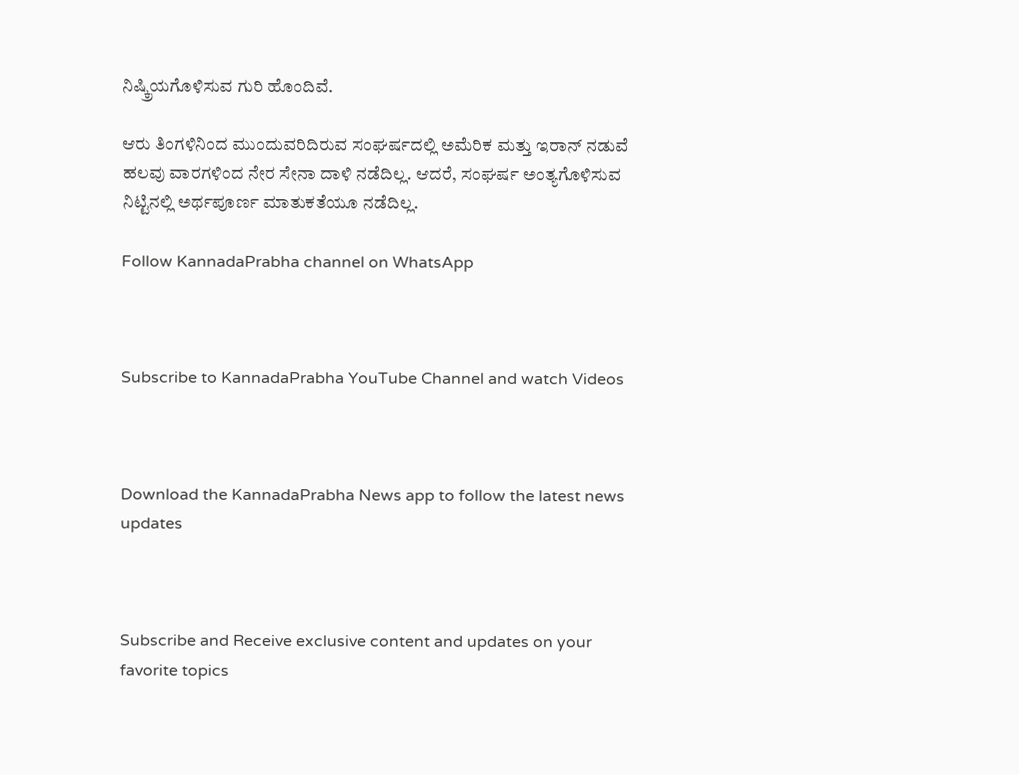ನಿಷ್ಕ್ರಿಯಗೊಳಿಸುವ ಗುರಿ ಹೊಂದಿವೆ.

ಆರು ತಿಂಗಳಿನಿಂದ ಮುಂದುವರಿದಿರುವ ಸಂಘರ್ಷದಲ್ಲಿ ಅಮೆರಿಕ ಮತ್ತು ಇರಾನ್ ನಡುವೆ ಹಲವು ವಾರಗಳಿಂದ ನೇರ ಸೇನಾ ದಾಳಿ ನಡೆದಿಲ್ಲ. ಆದರೆ, ಸಂಘರ್ಷ ಅಂತ್ಯಗೊಳಿಸುವ ನಿಟ್ಟಿನಲ್ಲಿ ಅರ್ಥಪೂರ್ಣ ಮಾತುಕತೆಯೂ ನಡೆದಿಲ್ಲ.

Follow KannadaPrabha channel on WhatsApp



Subscribe to KannadaPrabha YouTube Channel and watch Videos



Download the KannadaPrabha News app to follow the latest news updates



Subscribe and Receive exclusive content and updates on your favorite topics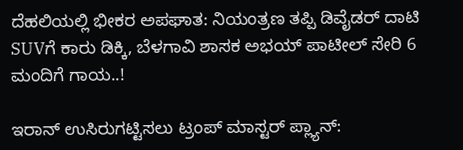ದೆಹಲಿಯಲ್ಲಿ ಭೀಕರ ಅಪಘಾತ: ನಿಯಂತ್ರಣ ತಪ್ಪಿ ಡಿವೈಡರ್‌ ದಾಟಿ SUVಗೆ ಕಾರು ಡಿಕ್ಕಿ, ಬೆಳಗಾವಿ ಶಾಸಕ ಅಭಯ್ ಪಾಟೀಲ್ ಸೇರಿ 6 ಮಂದಿಗೆ ಗಾಯ..!

ಇರಾನ್ ಉಸಿರುಗಟ್ಟಿಸಲು ಟ್ರಂಪ್ ಮಾಸ್ಟರ್ ಪ್ಲ್ಯಾನ್: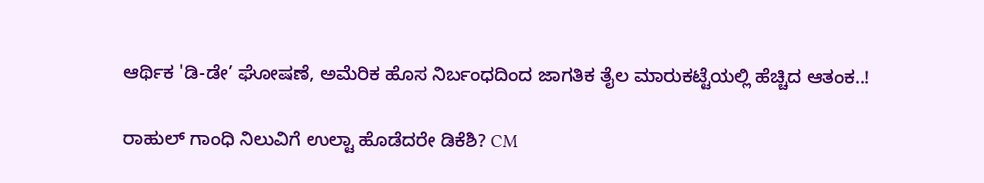ಆರ್ಥಿಕ 'ಡಿ-ಡೇ’ ಘೋಷಣೆ, ಅಮೆರಿಕ ಹೊಸ ನಿರ್ಬಂಧದಿಂದ ಜಾಗತಿಕ ತೈಲ ಮಾರುಕಟ್ಟೆಯಲ್ಲಿ ಹೆಚ್ಚಿದ ಆತಂಕ..!

ರಾಹುಲ್ ಗಾಂಧಿ ನಿಲುವಿಗೆ ಉಲ್ಟಾ ಹೊಡೆದರೇ ಡಿಕೆಶಿ? CM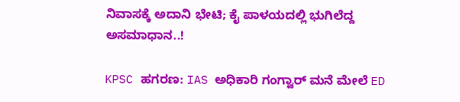ನಿವಾಸಕ್ಕೆ ಅದಾನಿ ಭೇಟಿ; ಕೈ ಪಾಳಯದಲ್ಲಿ ಭುಗಿಲೆದ್ದ ಅಸಮಾಧಾನ..!

KPSC ಹಗರಣ: IAS ಅಧಿಕಾರಿ ಗಂಗ್ವಾರ್ ಮನೆ ಮೇಲೆ ED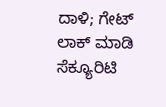ದಾಳಿ; ಗೇಟ್ ಲಾಕ್ ಮಾಡಿ ಸೆಕ್ಯೂರಿಟಿ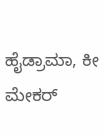ಹೈಡ್ರಾಮಾ, ಕೀ ಮೇಕರ್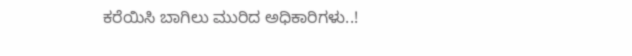ಕರೆಯಿಸಿ ಬಾಗಿಲು ಮುರಿದ ಅಧಿಕಾರಿಗಳು..!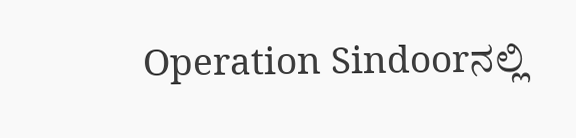Operation Sindoorನಲ್ಲಿ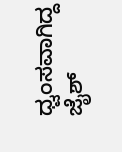ಧ್ವಂಸವಾಗಿದ್ದ ಜೈಶ್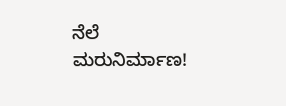ನೆಲೆ ಮರುನಿರ್ಮಾಣ!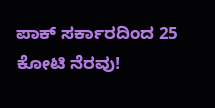ಪಾಕ್‌ ಸರ್ಕಾರದಿಂದ 25 ಕೋಟಿ ನೆರವು!